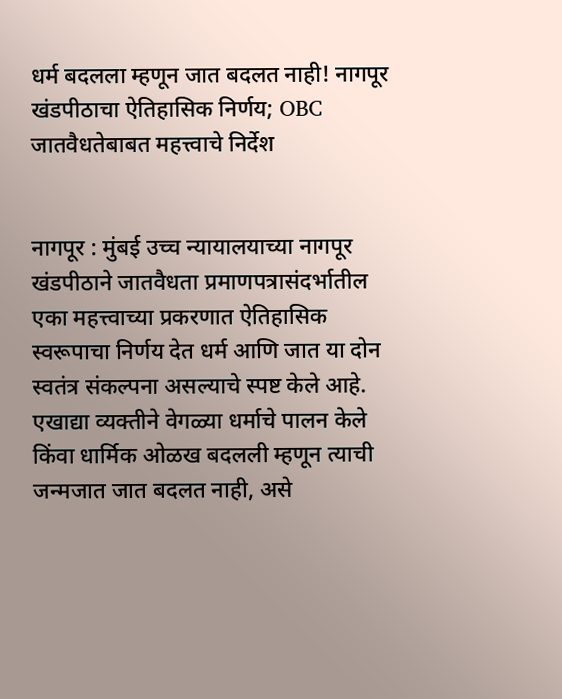धर्म बदलला म्हणून जात बदलत नाही! नागपूर खंडपीठाचा ऐतिहासिक निर्णय; OBC जातवैधतेबाबत महत्त्वाचे निर्देश


नागपूर : मुंबई उच्च न्यायालयाच्या नागपूर खंडपीठाने जातवैधता प्रमाणपत्रासंदर्भातील एका महत्त्वाच्या प्रकरणात ऐतिहासिक स्वरूपाचा निर्णय देत धर्म आणि जात या दोन स्वतंत्र संकल्पना असल्याचे स्पष्ट केले आहे. एखाद्या व्यक्तीने वेगळ्या धर्माचे पालन केले किंवा धार्मिक ओळख बदलली म्हणून त्याची जन्मजात जात बदलत नाही, असे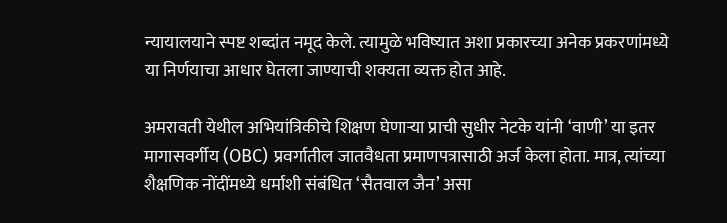न्यायालयाने स्पष्ट शब्दांत नमूद केले. त्यामुळे भविष्यात अशा प्रकारच्या अनेक प्रकरणांमध्ये या निर्णयाचा आधार घेतला जाण्याची शक्यता व्यक्त होत आहे.

अमरावती येथील अभियांत्रिकीचे शिक्षण घेणाऱ्या प्राची सुधीर नेटके यांनी ‘वाणी’ या इतर मागासवर्गीय (OBC) प्रवर्गातील जातवैधता प्रमाणपत्रासाठी अर्ज केला होता. मात्र, त्यांच्या शैक्षणिक नोंदींमध्ये धर्माशी संबंधित ‘सैतवाल जैन’ असा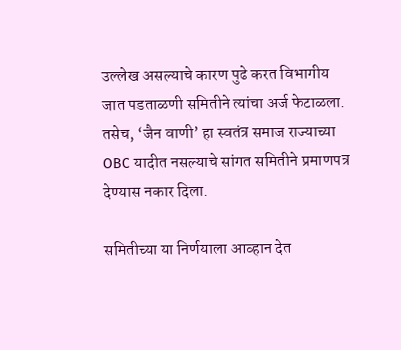उल्लेख असल्याचे कारण पुढे करत विभागीय जात पडताळणी समितीने त्यांचा अर्ज फेटाळला. तसेच, ‘जैन वाणी’ हा स्वतंत्र समाज राज्याच्या OBC यादीत नसल्याचे सांगत समितीने प्रमाणपत्र देण्यास नकार दिला.

समितीच्या या निर्णयाला आव्हान देत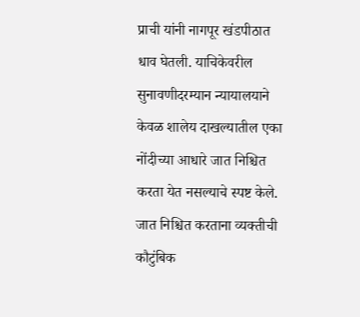प्राची यांनी नागपूर खंडपीठात धाव घेतली. याचिकेवरील सुनावणीदरम्यान न्यायालयाने केवळ शालेय दाखल्यातील एका नोंदीच्या आधारे जात निश्चित करता येत नसल्याचे स्पष्ट केले. जात निश्चित करताना व्यक्तीची कौटुंबिक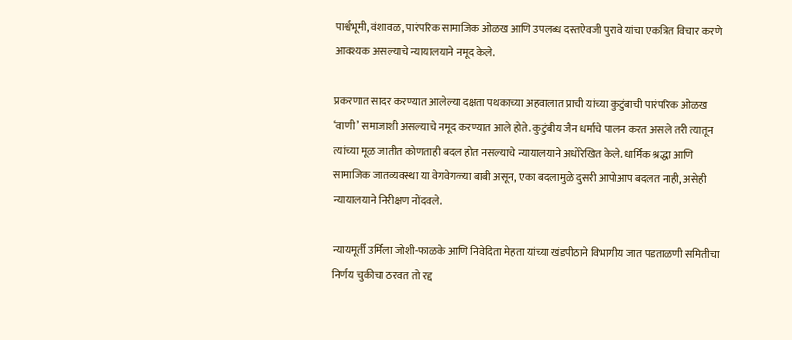पार्श्वभूमी, वंशावळ, पारंपरिक सामाजिक ओळख आणि उपलब्ध दस्तऐवजी पुरावे यांचा एकत्रित विचार करणे आवश्यक असल्याचे न्यायालयाने नमूद केले.

प्रकरणात सादर करण्यात आलेल्या दक्षता पथकाच्या अहवालात प्राची यांच्या कुटुंबाची पारंपरिक ओळख ‘वाणी’ समाजाशी असल्याचे नमूद करण्यात आले होते. कुटुंबीय जैन धर्माचे पालन करत असले तरी त्यातून त्यांच्या मूळ जातीत कोणताही बदल होत नसल्याचे न्यायालयाने अधोरेखित केले. धार्मिक श्रद्धा आणि सामाजिक जातव्यवस्था या वेगवेगळ्या बाबी असून, एका बदलामुळे दुसरी आपोआप बदलत नाही, असेही न्यायालयाने निरीक्षण नोंदवले.

न्यायमूर्ती उर्मिला जोशी-फाळके आणि निवेदिता मेहता यांच्या खंडपीठाने विभागीय जात पडताळणी समितीचा निर्णय चुकीचा ठरवत तो रद्द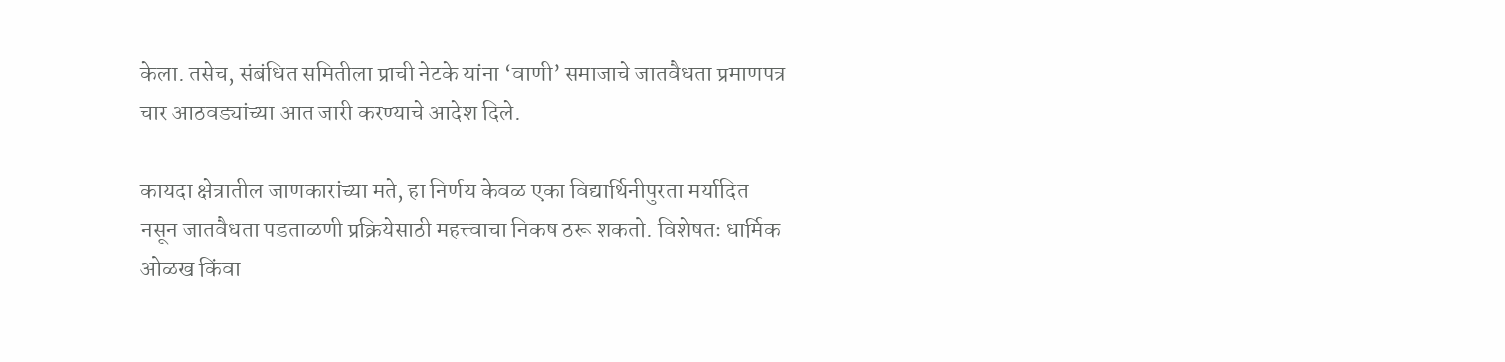केला. तसेच, संबंधित समितीला प्राची नेटके यांना ‘वाणी’ समाजाचे जातवैधता प्रमाणपत्र चार आठवड्यांच्या आत जारी करण्याचे आदेश दिले.

कायदा क्षेत्रातील जाणकारांच्या मते, हा निर्णय केवळ एका विद्यार्थिनीपुरता मर्यादित नसून जातवैधता पडताळणी प्रक्रियेसाठी महत्त्वाचा निकष ठरू शकतो. विशेषतः धार्मिक ओळख किंवा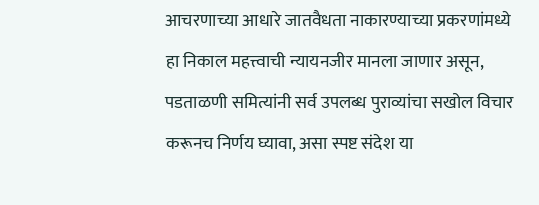आचरणाच्या आधारे जातवैधता नाकारण्याच्या प्रकरणांमध्ये हा निकाल महत्त्वाची न्यायनजीर मानला जाणार असून, पडताळणी समित्यांनी सर्व उपलब्ध पुराव्यांचा सखोल विचार करूनच निर्णय घ्यावा, असा स्पष्ट संदेश या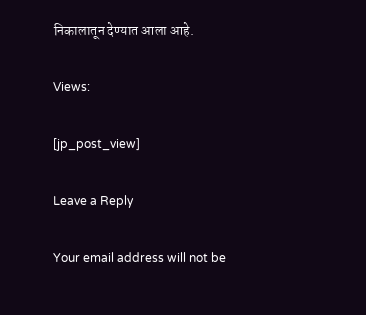निकालातून देण्यात आला आहे.

Views:

[jp_post_view]

Leave a Reply

Your email address will not be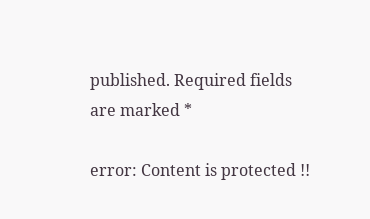published. Required fields are marked *

error: Content is protected !!